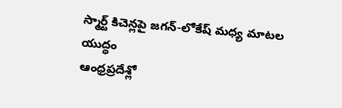స్మార్ట్ కిచెన్లపై జగన్-లోకేష్ మధ్య మాటల యుద్ధం
ఆంధ్రప్రదేశ్లో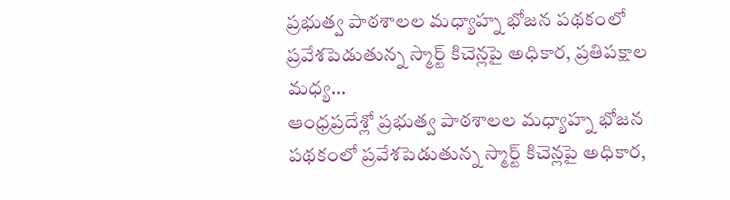ప్రభుత్వ పాఠశాలల మధ్యాహ్న భోజన పథకంలో ప్రవేశపెడుతున్న స్మార్ట్ కిచెన్లపై అధికార, ప్రతిపక్షాల మధ్య…
ఆంధ్రప్రదేశ్లో ప్రభుత్వ పాఠశాలల మధ్యాహ్న భోజన పథకంలో ప్రవేశపెడుతున్న స్మార్ట్ కిచెన్లపై అధికార,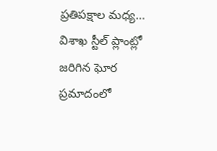ప్రతిపక్షాల మధ్య…
విశాఖ స్టీల్ ప్లాంట్లో జరిగిన ఘోర ప్రమాదంలో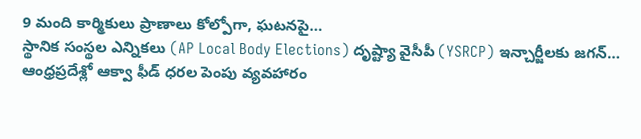9 మంది కార్మికులు ప్రాణాలు కోల్పోగా, ఘటనపై…
స్థానిక సంస్థల ఎన్నికలు (AP Local Body Elections) దృష్ట్యా వైసీపీ (YSRCP) ఇన్చార్జీలకు జగన్…
ఆంధ్రప్రదేశ్లో ఆక్వా ఫీడ్ ధరల పెంపు వ్యవహారం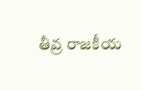తీవ్ర రాజకీయ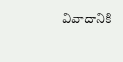వివాదానికి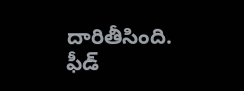దారితీసింది. ఫీడ్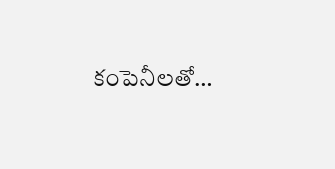కంపెనీలతో…